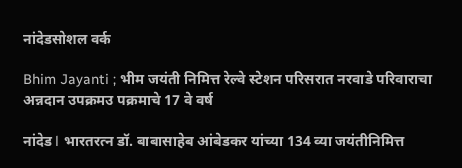नांदेडसोशल वर्क

Bhim Jayanti ; भीम जयंती निमित्त रेल्वे स्टेशन परिसरात नरवाडे परिवाराचा अन्नदान उपक्रमउ पक्रमाचे 17 वे वर्ष

नांदेड l भारतरत्न डॉ. बाबासाहेब आंबेडकर यांच्या 134 व्या जयंतीनिमित्त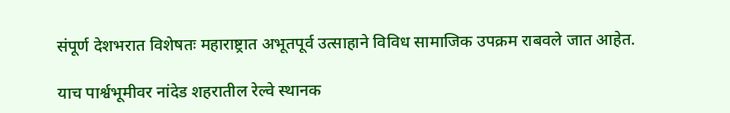संपूर्ण देशभरात विशेषतः महाराष्ट्रात अभूतपूर्व उत्साहाने विविध सामाजिक उपक्रम राबवले जात आहेत.

याच पार्श्वभूमीवर नांदेड शहरातील रेल्वे स्थानक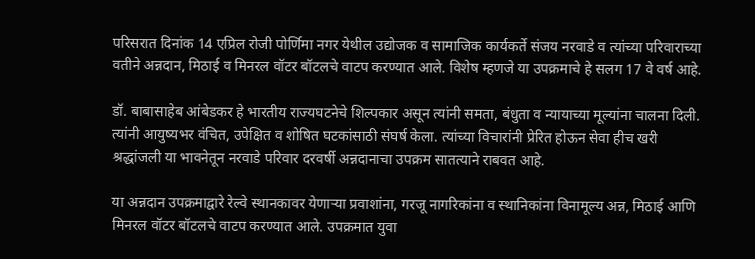परिसरात दिनांक 14 एप्रिल रोजी पोर्णिमा नगर येथील उद्योजक व सामाजिक कार्यकर्ते संजय नरवाडे व त्यांच्या परिवाराच्या वतीने अन्नदान, मिठाई व मिनरल वॉटर बॉटलचे वाटप करण्यात आले. विशेष म्हणजे या उपक्रमाचे हे सलग 17 वे वर्ष आहे.

डॉ. बाबासाहेब आंबेडकर हे भारतीय राज्यघटनेचे शिल्पकार असून त्यांनी समता, बंधुता व न्यायाच्या मूल्यांना चालना दिली. त्यांनी आयुष्यभर वंचित, उपेक्षित व शोषित घटकांसाठी संघर्ष केला. त्यांच्या विचारांनी प्रेरित होऊन सेवा हीच खरी श्रद्धांजली या भावनेतून नरवाडे परिवार दरवर्षी अन्नदानाचा उपक्रम सातत्याने राबवत आहे.

या अन्नदान उपक्रमाद्वारे रेल्वे स्थानकावर येणाऱ्या प्रवाशांना, गरजू नागरिकांना व स्थानिकांना विनामूल्य अन्न, मिठाई आणि मिनरल वॉटर बॉटलचे वाटप करण्यात आले. उपक्रमात युवा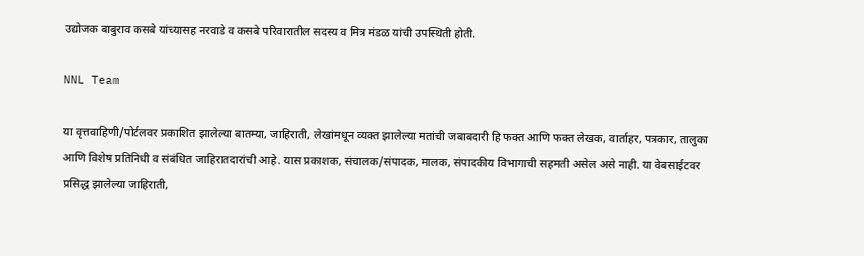उद्योजक बाबुराव कसबे यांच्यासह नरवाडे व कसबे परिवारातील सदस्य व मित्र मंडळ यांची उपस्थिती होती.

NNL Team

या वृत्तवाहिणी/पोर्टलवर प्रकाशित झालेल्या बातम्या, जाहिराती, लेखांमधून व्यक्त झालेल्या मतांची जबाबदारी हि फक्त आणि फक्त लेखक, वार्ताहर, पत्रकार, तालुका आणि विशेष प्रतिनिधी व संबंधित जाहिरातदारांची आहे. यास प्रकाशक, संचालक/संपादक, मालक, संपादकीय विभागाची सहमती असेल असे नाही. या वेबसाईटवर प्रसिद्ध झालेल्या जाहिराती,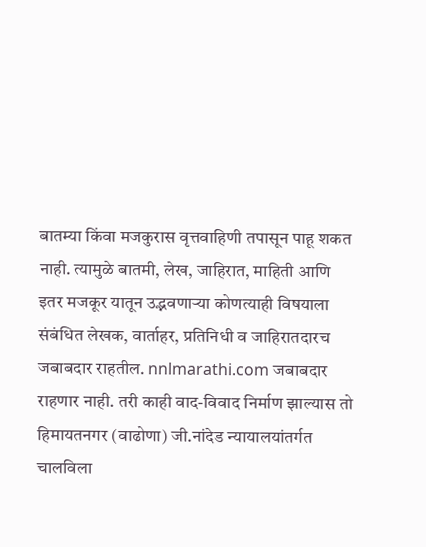बातम्या किंवा मजकुरास वृत्तवाहिणी तपासून पाहू शकत नाही. त्यामुळे बातमी, लेख, जाहिरात, माहिती आणि इतर मजकूर यातून उद्भवणाऱ्या कोणत्याही विषयाला संबंधित लेखक, वार्ताहर, प्रतिनिधी व जाहिरातदारच जबाबदार राहतील. nnlmarathi.com जबाबदार राहणार नाही. तरी काही वाद-विवाद निर्माण झाल्यास तो हिमायतनगर (वाढोणा) जी.नांदेड न्यायालयांतर्गत चालविला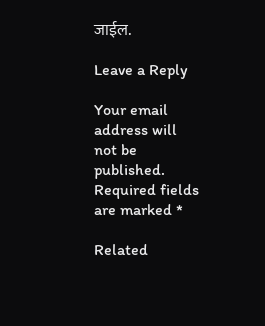जाईल.

Leave a Reply

Your email address will not be published. Required fields are marked *

Related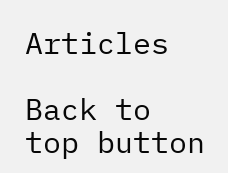Articles

Back to top button